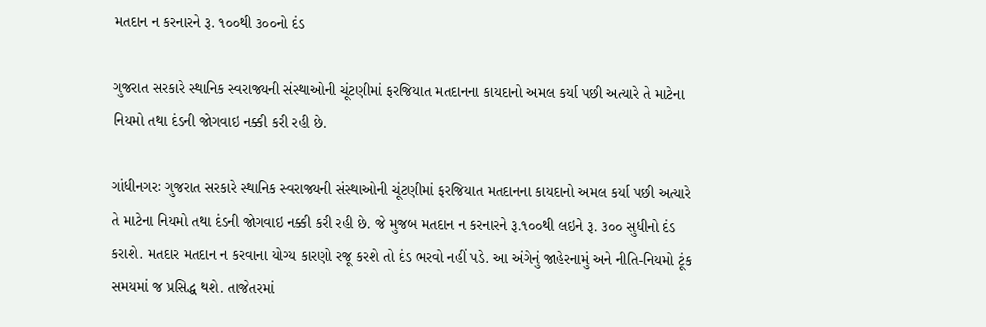મતદાન ન કરનારને રૂ. ૧૦૦થી ૩૦૦નો દંડ

ગુજરાત સરકારે સ્થાનિક સ્વરાજ્યની સંસ્થાઓની ચૂંટણીમાં ફરજિયાત મતદાનના કાયદાનો અમલ કર્યા પછી અત્યારે તે માટેના નિયમો તથા દંડની જોગવાઇ નક્કી કરી રહી છે.

ગાંધીનગરઃ ગુજરાત સરકારે સ્થાનિક સ્વરાજ્યની સંસ્થાઓની ચૂંટણીમાં ફરજિયાત મતદાનના કાયદાનો અમલ કર્યા પછી અત્યારે તે માટેના નિયમો તથા દંડની જોગવાઇ નક્કી કરી રહી છે. જે મુજબ મતદાન ન કરનારને રૂ.૧૦૦થી લઇને રૂ. ૩૦૦ સુધીનો દંડ કરાશે. મતદાર મતદાન ન કરવાના યોગ્ય કારણો રજૂ કરશે તો દંડ ભરવો નહીં પડે. આ અંગેનું જાહેરનામું અને નીતિ-નિયમો ટૂંક સમયમાં જ પ્રસિદ્ધ થશે. તાજેતરમાં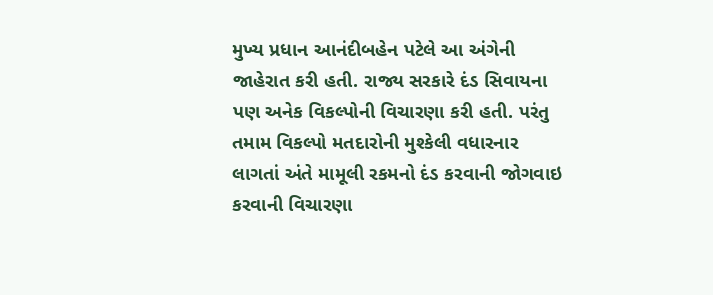મુખ્ય પ્રધાન આનંદીબહેન પટેલે આ અંગેની જાહેરાત કરી હતી. રાજ્ય સરકારે દંડ સિવાયના પણ અનેક વિકલ્પોની વિચારણા કરી હતી. પરંતુ તમામ વિકલ્પો મતદારોની મુશ્કેલી વધારનાર લાગતાં અંતે મામૂલી રકમનો દંડ કરવાની જોગવાઇ કરવાની વિચારણા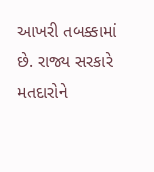આખરી તબક્કામાં છે. રાજ્ય સરકારે મતદારોને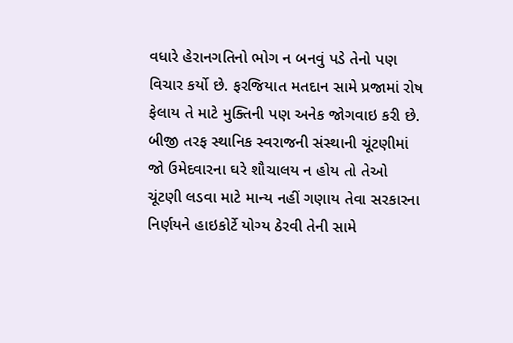વધારે હેરાનગતિનો ભોગ ન બનવું પડે તેનો પણ વિચાર કર્યો છે. ફરજિયાત મતદાન સામે પ્રજામાં રોષ ફેલાય તે માટે મુક્તિની પણ અનેક જોગવાઇ કરી છે. બીજી તરફ સ્થાનિક સ્વરાજની સંસ્થાની ચૂંટણીમાં જો ઉમેદવારના ઘરે શૌચાલય ન હોય તો તેઓ ચૂંટણી લડવા માટે માન્ય નહીં ગણાય તેવા સરકારના નિર્ણયને હાઇકોર્ટે યોગ્ય ઠેરવી તેની સામે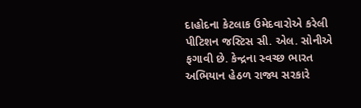દાહોદના કેટલાક ઉમેદવારોએ કરેલી પીટિશન જસ્ટિસ સી. એલ. સોનીએ ફગાવી છે. કેન્દ્રના સ્વચ્છ ભારત અભિયાન હેઠળ રાજ્ય સરકારે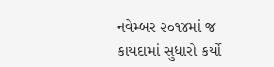નવેમ્બર ૨૦૧૪માં જ કાયદામાં સુધારો કર્યો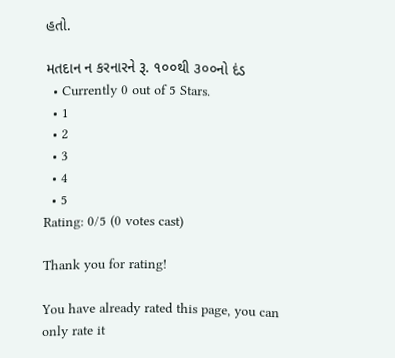હતો.

મતદાન ન કરનારને રૂ. ૧૦૦થી ૩૦૦નો દંડ
  • Currently 0 out of 5 Stars.
  • 1
  • 2
  • 3
  • 4
  • 5
Rating: 0/5 (0 votes cast)

Thank you for rating!

You have already rated this page, you can only rate it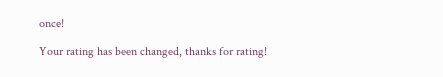once!

Your rating has been changed, thanks for rating!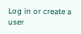Log in or create a user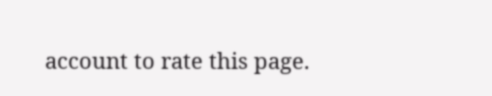account to rate this page.